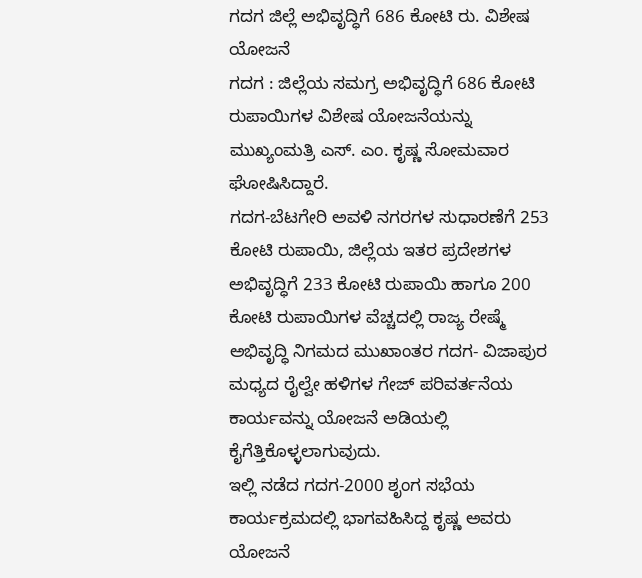ಗದಗ ಜಿಲ್ಲೆ ಅಭಿವೃದ್ಧಿಗೆ 686 ಕೋಟಿ ರು. ವಿಶೇಷ ಯೋಜನೆ
ಗದಗ : ಜಿಲ್ಲೆಯ ಸಮಗ್ರ ಅಭಿವೃದ್ಧಿಗೆ 686 ಕೋಟಿ ರುಪಾಯಿಗಳ ವಿಶೇಷ ಯೋಜನೆಯನ್ನು ಮುಖ್ಯಂಮತ್ರಿ ಎಸ್. ಎಂ. ಕೃಷ್ಣ ಸೋಮವಾರ ಘೋಷಿಸಿದ್ದಾರೆ.
ಗದಗ-ಬೆಟಗೇರಿ ಅವಳಿ ನಗರಗಳ ಸುಧಾರಣೆಗೆ 253 ಕೋಟಿ ರುಪಾಯಿ, ಜಿಲ್ಲೆಯ ಇತರ ಪ್ರದೇಶಗಳ ಅಭಿವೃದ್ಧಿಗೆ 233 ಕೋಟಿ ರುಪಾಯಿ ಹಾಗೂ 200 ಕೋಟಿ ರುಪಾಯಿಗಳ ವೆಚ್ಚದಲ್ಲಿ ರಾಜ್ಯ ರೇಷ್ಮೆ ಅಭಿವೃದ್ಧಿ ನಿಗಮದ ಮುಖಾಂತರ ಗದಗ- ವಿಜಾಪುರ ಮಧ್ಯದ ರೈಲ್ವೇ ಹಳಿಗಳ ಗೇಜ್ ಪರಿವರ್ತನೆಯ ಕಾರ್ಯವನ್ನು ಯೋಜನೆ ಅಡಿಯಲ್ಲಿ ಕೈಗೆತ್ತಿಕೊಳ್ಳಲಾಗುವುದು.
ಇಲ್ಲಿ ನಡೆದ ಗದಗ-2000 ಶೃಂಗ ಸಭೆಯ ಕಾರ್ಯಕ್ರಮದಲ್ಲಿ ಭಾಗವಹಿಸಿದ್ದ ಕೃಷ್ಣ ಅವರು ಯೋಜನೆ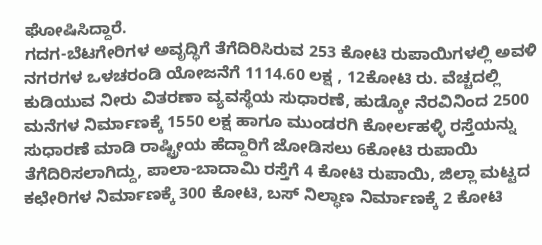ಘೋಷಿಸಿದ್ದಾರೆ.
ಗದಗ-ಬೆಟಗೇರಿಗಳ ಅವೃದ್ಧಿಗೆ ತೆಗೆದಿರಿಸಿರುವ 253 ಕೋಟಿ ರುಪಾಯಿಗಳಲ್ಲಿ ಅವಳಿ ನಗರಗಳ ಒಳಚರಂಡಿ ಯೋಜನೆಗೆ 1114.60 ಲಕ್ಷ , 12ಕೋಟಿ ರು. ವೆಚ್ಚದಲ್ಲಿ ಕುಡಿಯುವ ನೀರು ವಿತರಣಾ ವ್ಯವಸ್ಥೆಯ ಸುಧಾರಣೆ, ಹುಡ್ಕೋ ನೆರವಿನಿಂದ 2500 ಮನೆಗಳ ನಿರ್ಮಾಣಕ್ಕೆ 1550 ಲಕ್ಷ ಹಾಗೂ ಮುಂಡರಗಿ ಕೋರ್ಲಹಳ್ಳಿ ರಸ್ತೆಯನ್ನು ಸುಧಾರಣೆ ಮಾಡಿ ರಾಷ್ಟ್ರೀಯ ಹೆದ್ದಾರಿಗೆ ಜೋಡಿಸಲು 6ಕೋಟಿ ರುಪಾಯಿ ತೆಗೆದಿರಿಸಲಾಗಿದ್ದು, ಪಾಲಾ-ಬಾದಾಮಿ ರಸ್ತೆಗೆ 4 ಕೋಟಿ ರುಪಾಯಿ, ಜಿಲ್ಲಾ ಮಟ್ಟದ ಕಛೇರಿಗಳ ನಿರ್ಮಾಣಕ್ಕೆ 300 ಕೋಟಿ, ಬಸ್ ನಿಲ್ಧಾಣ ನಿರ್ಮಾಣಕ್ಕೆ 2 ಕೋಟಿ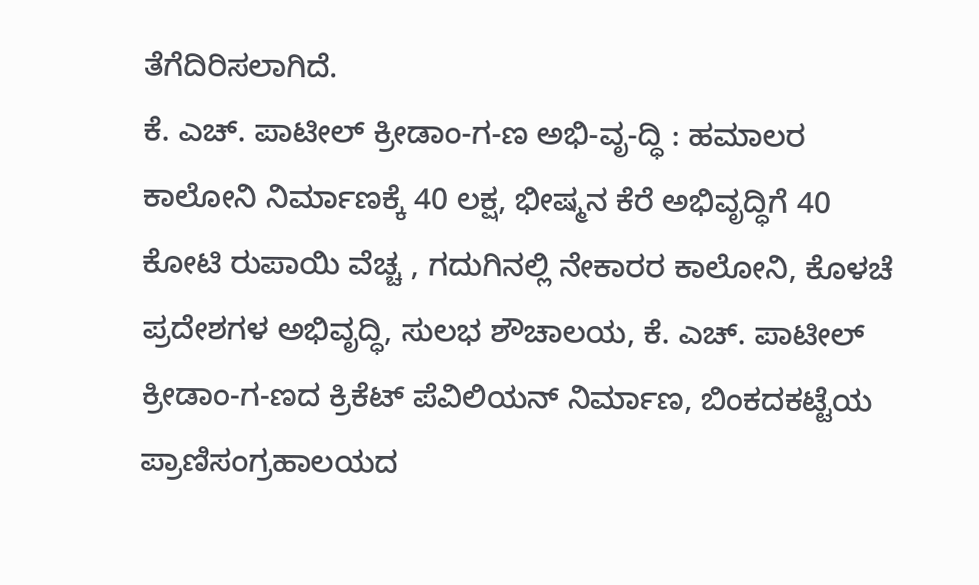ತೆಗೆದಿರಿಸಲಾಗಿದೆ.
ಕೆ. ಎಚ್. ಪಾಟೀಲ್ ಕ್ರೀಡಾಂ-ಗ-ಣ ಅಭಿ-ವೃ-ದ್ಧಿ : ಹಮಾಲರ ಕಾಲೋನಿ ನಿರ್ಮಾಣಕ್ಕೆ 40 ಲಕ್ಷ, ಭೀಷ್ಮನ ಕೆರೆ ಅಭಿವೃದ್ಧಿಗೆ 40 ಕೋಟಿ ರುಪಾಯಿ ವೆಚ್ಚ , ಗದುಗಿನಲ್ಲಿ ನೇಕಾರರ ಕಾಲೋನಿ, ಕೊಳಚೆ ಪ್ರದೇಶಗಳ ಅಭಿವೃದ್ಧಿ, ಸುಲಭ ಶೌಚಾಲಯ, ಕೆ. ಎಚ್. ಪಾಟೀಲ್ ಕ್ರೀಡಾಂ-ಗ-ಣದ ಕ್ರಿಕೆಟ್ ಪೆವಿಲಿಯನ್ ನಿರ್ಮಾಣ, ಬಿಂಕದಕಟ್ಟೆಯ ಪ್ರಾಣಿಸಂಗ್ರಹಾಲಯದ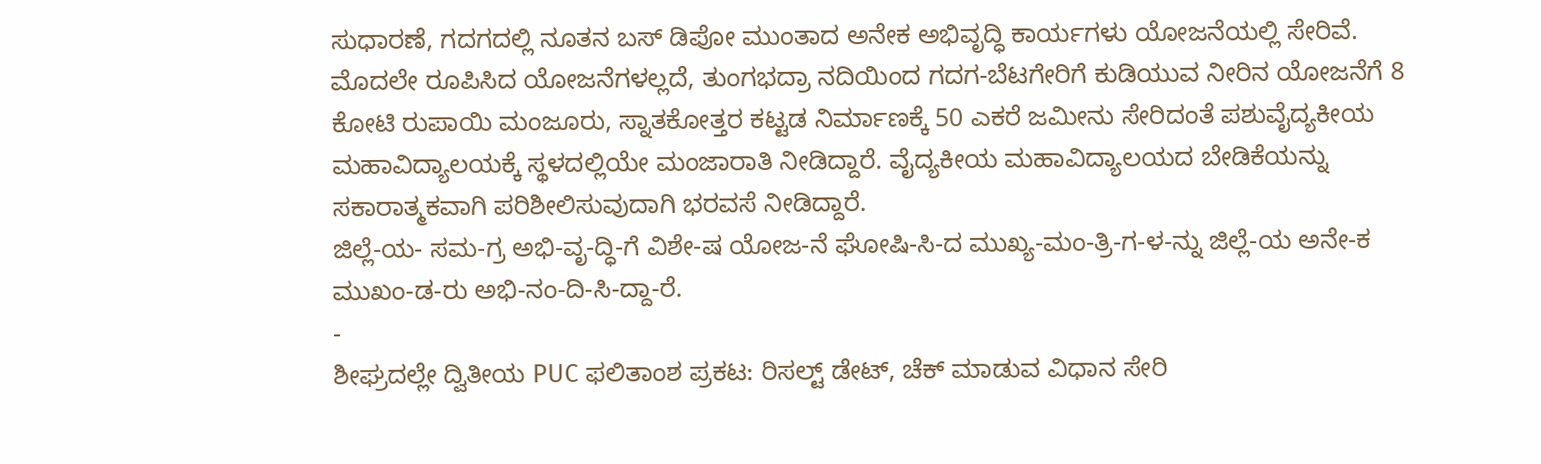ಸುಧಾರಣೆ, ಗದಗದಲ್ಲಿ ನೂತನ ಬಸ್ ಡಿಪೋ ಮುಂತಾದ ಅನೇಕ ಅಭಿವೃದ್ಧಿ ಕಾರ್ಯಗಳು ಯೋಜನೆಯಲ್ಲಿ ಸೇರಿವೆ. ಮೊದಲೇ ರೂಪಿಸಿದ ಯೋಜನೆಗಳಲ್ಲದೆ, ತುಂಗಭದ್ರಾ ನದಿಯಿಂದ ಗದಗ-ಬೆಟಗೇರಿಗೆ ಕುಡಿಯುವ ನೀರಿನ ಯೋಜನೆಗೆ 8 ಕೋಟಿ ರುಪಾಯಿ ಮಂಜೂರು, ಸ್ನಾತಕೋತ್ತರ ಕಟ್ಟಡ ನಿರ್ಮಾಣಕ್ಕೆ 50 ಎಕರೆ ಜಮೀನು ಸೇರಿದಂತೆ ಪಶುವೈದ್ಯಕೀಯ ಮಹಾವಿದ್ಯಾಲಯಕ್ಕೆ ಸ್ಥಳದಲ್ಲಿಯೇ ಮಂಜಾರಾತಿ ನೀಡಿದ್ದಾರೆ. ವೈದ್ಯಕೀಯ ಮಹಾವಿದ್ಯಾಲಯದ ಬೇಡಿಕೆಯನ್ನು ಸಕಾರಾತ್ಮಕವಾಗಿ ಪರಿಶೀಲಿಸುವುದಾಗಿ ಭರವಸೆ ನೀಡಿದ್ದಾರೆ.
ಜಿಲ್ಲೆ-ಯ- ಸಮ-ಗ್ರ ಅಭಿ-ವೃ-ದ್ಧಿ-ಗೆ ವಿಶೇ-ಷ ಯೋಜ-ನೆ ಘೋಷಿ-ಸಿ-ದ ಮುಖ್ಯ-ಮಂ-ತ್ರಿ-ಗ-ಳ-ನ್ನು ಜಿಲ್ಲೆ-ಯ ಅನೇ-ಕ ಮುಖಂ-ಡ-ರು ಅಭಿ-ನಂ-ದಿ-ಸಿ-ದ್ದಾ-ರೆ.
-
ಶೀಘ್ರದಲ್ಲೇ ದ್ವಿತೀಯ PUC ಫಲಿತಾಂಶ ಪ್ರಕಟ: ರಿಸಲ್ಟ್ ಡೇಟ್, ಚೆಕ್ ಮಾಡುವ ವಿಧಾನ ಸೇರಿ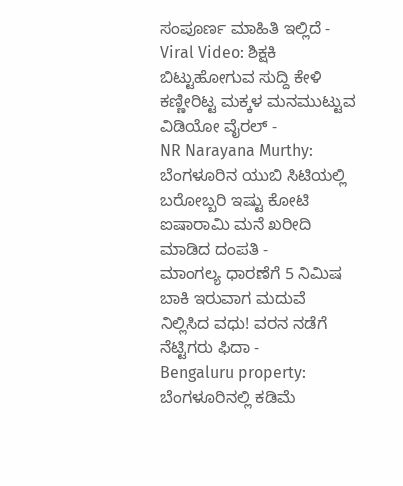ಸಂಪೂರ್ಣ ಮಾಹಿತಿ ಇಲ್ಲಿದೆ -
Viral Video: ಶಿಕ್ಷಕಿ ಬಿಟ್ಟುಹೋಗುವ ಸುದ್ದಿ ಕೇಳಿ ಕಣ್ಣೀರಿಟ್ಟ ಮಕ್ಕಳ ಮನಮುಟ್ಟುವ ವಿಡಿಯೋ ವೈರಲ್ -
NR Narayana Murthy: ಬೆಂಗಳೂರಿನ ಯುಬಿ ಸಿಟಿಯಲ್ಲಿ ಬರೋಬ್ಬರಿ ಇಷ್ಟು ಕೋಟಿ ಐಷಾರಾಮಿ ಮನೆ ಖರೀದಿ ಮಾಡಿದ ದಂಪತಿ -
ಮಾಂಗಲ್ಯ ಧಾರಣೆಗೆ 5 ನಿಮಿಷ ಬಾಕಿ ಇರುವಾಗ ಮದುವೆ ನಿಲ್ಲಿಸಿದ ವಧು! ವರನ ನಡೆಗೆ ನೆಟ್ಟಿಗರು ಫಿದಾ -
Bengaluru property: ಬೆಂಗಳೂರಿನಲ್ಲಿ ಕಡಿಮೆ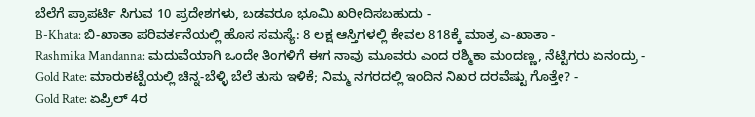ಬೆಲೆಗೆ ಪ್ರಾಪರ್ಟಿ ಸಿಗುವ 10 ಪ್ರದೇಶಗಳು, ಬಡವರೂ ಭೂಮಿ ಖರೀದಿಸಬಹುದು -
B-Khata: ಬಿ-ಖಾತಾ ಪರಿವರ್ತನೆಯಲ್ಲಿ ಹೊಸ ಸಮಸ್ಯೆ: 8 ಲಕ್ಷ ಆಸ್ತಿಗಳಲ್ಲಿ ಕೇವಲ 818ಕ್ಕೆ ಮಾತ್ರ ಎ-ಖಾತಾ -
Rashmika Mandanna: ಮದುವೆಯಾಗಿ ಒಂದೇ ತಿಂಗಳಿಗೆ ಈಗ ನಾವು ಮೂವರು ಎಂದ ರಶ್ಮಿಕಾ ಮಂದಣ್ಣ, ನೆಟ್ಟಿಗರು ಏನಂದ್ರು -
Gold Rate: ಮಾರುಕಟ್ಟೆಯಲ್ಲಿ ಚಿನ್ನ-ಬೆಳ್ಳಿ ಬೆಲೆ ತುಸು ಇಳಿಕೆ; ನಿಮ್ಮ ನಗರದಲ್ಲಿ ಇಂದಿನ ನಿಖರ ದರವೆಷ್ಟು ಗೊತ್ತೇ? -
Gold Rate: ಏಪ್ರಿಲ್ 4ರ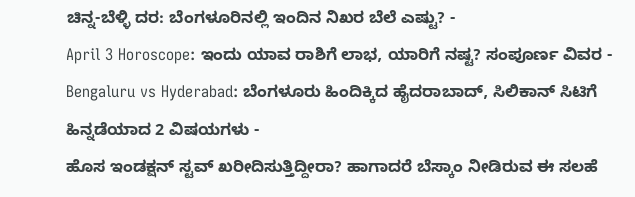ಚಿನ್ನ-ಬೆಳ್ಳಿ ದರ: ಬೆಂಗಳೂರಿನಲ್ಲಿ ಇಂದಿನ ನಿಖರ ಬೆಲೆ ಎಷ್ಟು? -
April 3 Horoscope: ಇಂದು ಯಾವ ರಾಶಿಗೆ ಲಾಭ, ಯಾರಿಗೆ ನಷ್ಟ? ಸಂಪೂರ್ಣ ವಿವರ -
Bengaluru vs Hyderabad: ಬೆಂಗಳೂರು ಹಿಂದಿಕ್ಕಿದ ಹೈದರಾಬಾದ್, ಸಿಲಿಕಾನ್ ಸಿಟಿಗೆ ಹಿನ್ನಡೆಯಾದ 2 ವಿಷಯಗಳು -
ಹೊಸ ಇಂಡಕ್ಷನ್ ಸ್ಟವ್ ಖರೀದಿಸುತ್ತಿದ್ದೀರಾ? ಹಾಗಾದರೆ ಬೆಸ್ಕಾಂ ನೀಡಿರುವ ಈ ಸಲಹೆ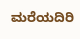ಮರೆಯದಿರಿ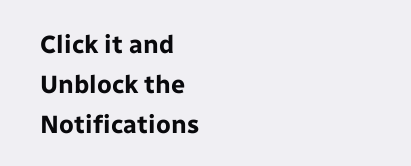Click it and Unblock the Notifications